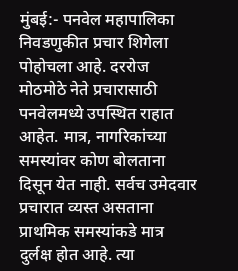मुंबई:- पनवेल महापालिका निवडणुकीत प्रचार शिगेला पोहोचला आहे. दररोज मोठमोठे नेते प्रचारासाठी पनवेलमध्ये उपस्थित राहात आहेत. मात्र, नागरिकांच्या समस्यांवर कोण बोलताना दिसून येत नाही. सर्वच उमेदवार प्रचारात व्यस्त असताना प्राथमिक समस्यांकडे मात्र दुर्लक्ष होत आहे. त्या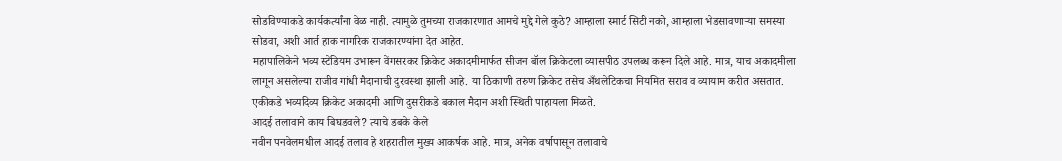सोडविण्याकडे कार्यकर्त्यांना वेळ नाही. त्यामुळे तुमच्या राजकारणात आमचे मुद्दे गेले कुठे? आम्हाला स्मार्ट सिटी नको, आम्हाला भेडसावणाऱ्या समस्या सोडवा, अशी आर्त हाक नागरिक राजकारण्यांना देत आहेत.
महापालिकेने भव्य स्टेडियम उभारून वेंगसरकर क्रिकेट अकादमीमार्फत सीजन बॉल क्रिकेटला व्यासपीठ उपलब्ध करून दिले आहे. मात्र, याच अकादमीला लागून असलेल्या राजीव गांधी मैदानाची दुरवस्था झाली आहे. या ठिकाणी तरुण क्रिकेट तसेच अँथलेटिकचा नियमित सराव व व्यायाम करीत असतात. एकीकडे भव्यदिव्य क्रिकेट अकादमी आणि दुसरीकडे बकाल मैदान अशी स्थिती पाहायला मिळते.
आदई तलावाने काय बिघडवले? त्याचे डबके केले
नवीन पनवेलमधील आदई तलाव हे शहरातील मुख्य आकर्षक आहे. मात्र, अनेक वर्षापासून तलावाचे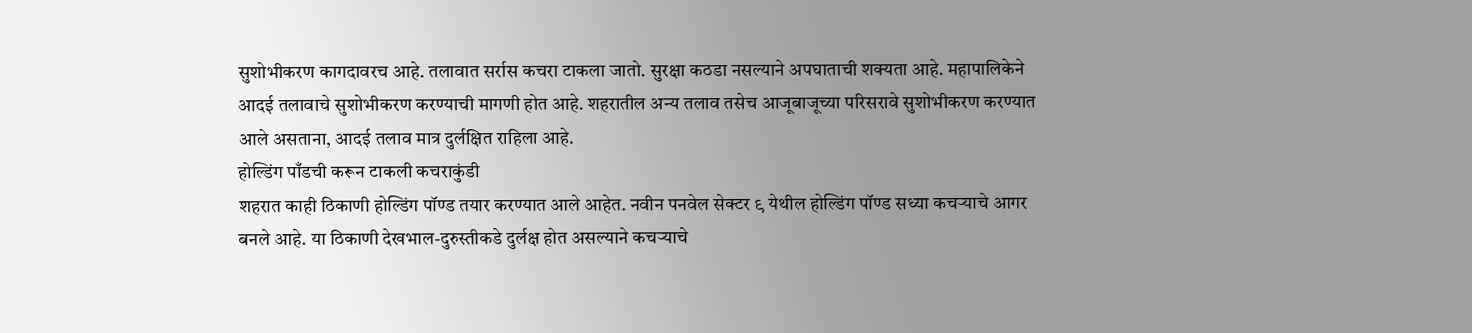सुशोभीकरण कागदावरच आहे. तलावात सर्रास कचरा टाकला जातो. सुरक्षा कठडा नसल्याने अपघाताची शक्यता आहे. महापालिकेने आदई तलावाचे सुशोभीकरण करण्याची मागणी होत आहे. शहरातील अन्य तलाव तसेच आजूबाजूच्या परिसरावे सुशोभीकरण करण्यात आले असताना, आदई तलाव मात्र दुर्लक्षित राहिला आहे.
होल्डिंग पाँडची करून टाकली कचराकुंडी
शहरात काही ठिकाणी होल्डिंग पॉण्ड तयार करण्यात आले आहेत. नवीन पनवेल सेक्टर ९ येथील होल्डिंग पॉण्ड सध्या कचऱ्याचे आगर बनले आहे. या ठिकाणी देखभाल-दुरुस्तीकडे दुर्लक्ष होत असल्याने कचऱ्याचे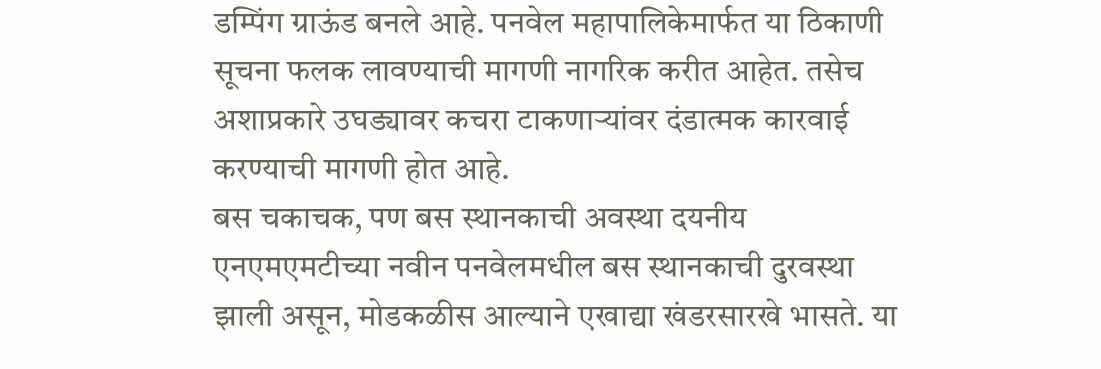डम्पिंग ग्राऊंड बनले आहे. पनवेल महापालिकेमार्फत या ठिकाणी सूचना फलक लावण्याची मागणी नागरिक करीत आहेत. तसेच अशाप्रकारे उघड्यावर कचरा टाकणाऱ्यांवर दंडात्मक कारवाई करण्याची मागणी होत आहे.
बस चकाचक, पण बस स्थानकाची अवस्था दयनीय
एनएमएमटीच्या नवीन पनवेलमधील बस स्थानकाची दुरवस्था झाली असून, मोडकळीस आल्याने एखाद्या खंडरसारखे भासते. या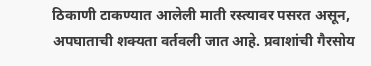ठिकाणी टाकण्यात आलेली माती रस्त्यावर पसरत असून, अपघाताची शक्यता वर्तवली जात आहे. प्रवाशांची गैरसोय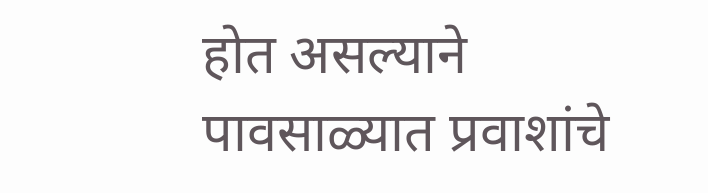होत असल्याने पावसाळ्यात प्रवाशांचे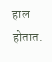हाल होतात.